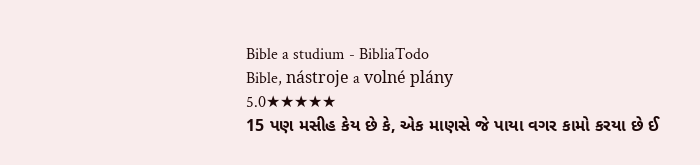Bible a studium - BibliaTodo
Bible, nástroje a volné plány
5.0★★★★★
15 પણ મસીહ કેય છે કે, એક માણસે જે પાયા વગર કામો કરયા છે ઈ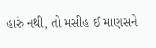હારું નથી, તો મસીહ ઈ માણસને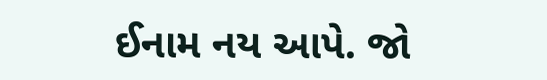ઈનામ નય આપે. જો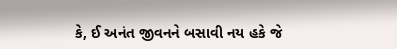કે, ઈ અનંત જીવનને બસાવી નય હકે જે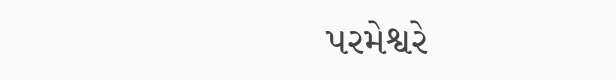પરમેશ્વરે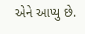એને આપ્યુ છે.